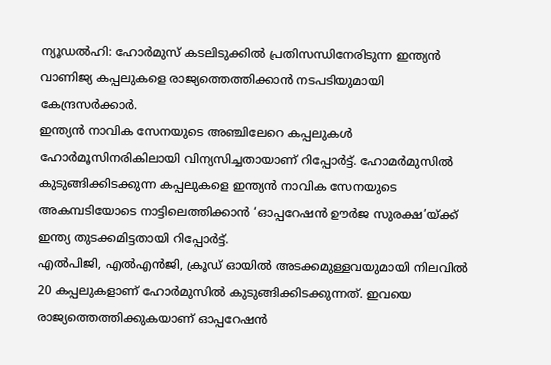ന്യൂഡൽഹി: ഹോർമുസ് കടലിടുക്കിൽ പ്രതിസന്ധിനേരിടുന്ന ഇന്ത്യൻ വാണിജ്യ കപ്പലുകളെ രാജ്യത്തെത്തിക്കാൻ നടപടിയുമായി കേന്ദ്രസർക്കാർ.
ഇന്ത്യൻ നാവിക സേനയുടെ അഞ്ചിലേറെ കപ്പലുകൾ ഹോർമൂസിനരികിലായി വിന്യസിച്ചതായാണ് റിപ്പോർട്ട്. ഹോമർമുസിൽ കുടുങ്ങിക്കിടക്കുന്ന കപ്പലുകളെ ഇന്ത്യൻ നാവിക സേനയുടെ അകമ്പടിയോടെ നാട്ടിലെത്തിക്കാൻ ‘ഓപ്പറേഷൻ ഊർജ സുരക്ഷ’യ്ക്ക് ഇന്ത്യ തുടക്കമിട്ടതായി റിപ്പോർട്ട്.
എൽപിജി, എൽഎൻജി, ക്രൂഡ് ഓയിൽ അടക്കമുള്ളവയുമായി നിലവിൽ 20 കപ്പലുകളാണ് ഹോർമുസിൽ കുടുങ്ങിക്കിടക്കുന്നത്. ഇവയെ രാജ്യത്തെത്തിക്കുകയാണ് ഓപ്പറേഷൻ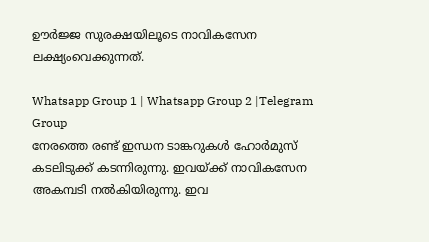ഊർജ്ജ സുരക്ഷയിലൂടെ നാവികസേന ലക്ഷ്യംവെക്കുന്നത്.

Whatsapp Group 1 | Whatsapp Group 2 |Telegram Group
നേരത്തെ രണ്ട് ഇന്ധന ടാങ്കറുകൾ ഹോർമുസ് കടലിടുക്ക് കടന്നിരുന്നു. ഇവയ്ക്ക് നാവികസേന അകമ്പടി നൽകിയിരുന്നു. ഇവ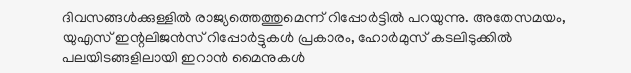ദിവസങ്ങൾക്കുള്ളിൽ രാജ്യത്തെത്തുമെന്ന് റിപ്പോർട്ടിൽ പറയുന്നു. അതേസമയം, യുഎസ് ഇന്റലിജൻസ് റിപ്പോർട്ടുകൾ പ്രകാരം, ഹോർമുസ് കടലിടുക്കിൽ പലയിടങ്ങളിലായി ഇറാൻ മൈനുകൾ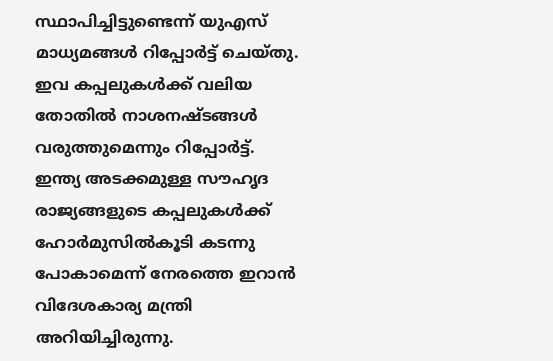സ്ഥാപിച്ചിട്ടുണ്ടെന്ന് യുഎസ് മാധ്യമങ്ങൾ റിപ്പോർട്ട് ചെയ്തു. ഇവ കപ്പലുകൾക്ക് വലിയ തോതിൽ നാശനഷ്ടങ്ങൾ വരുത്തുമെന്നും റിപ്പോർട്ട്.
ഇന്ത്യ അടക്കമുള്ള സൗഹൃദ രാജ്യങ്ങളുടെ കപ്പലുകൾക്ക് ഹോർമുസിൽകൂടി കടന്നു പോകാമെന്ന് നേരത്തെ ഇറാൻ വിദേശകാര്യ മന്ത്രി അറിയിച്ചിരുന്നു.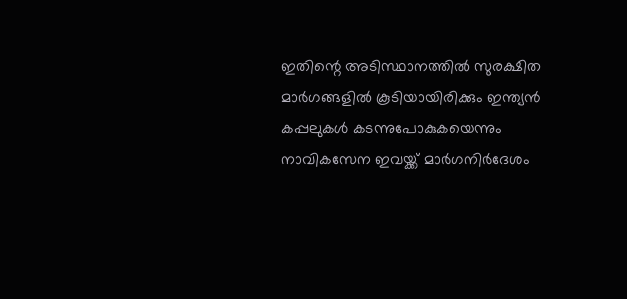ഇതിന്റെ അടിസ്ഥാനത്തിൽ സുരക്ഷിത മാർഗങ്ങളിൽ കൂടിയായിരിക്കും ഇന്ത്യൻ കപ്പലുകൾ കടന്നുപോകുകയെന്നും നാവികസേന ഇവയ്ക്ക് മാർഗനിർദേശം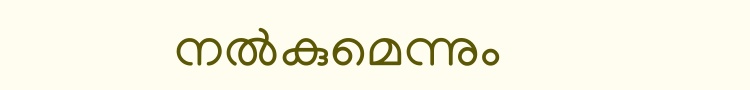നൽകുമെന്നും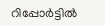റിപ്പോർട്ടിൽ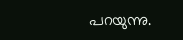പറയുന്നു.